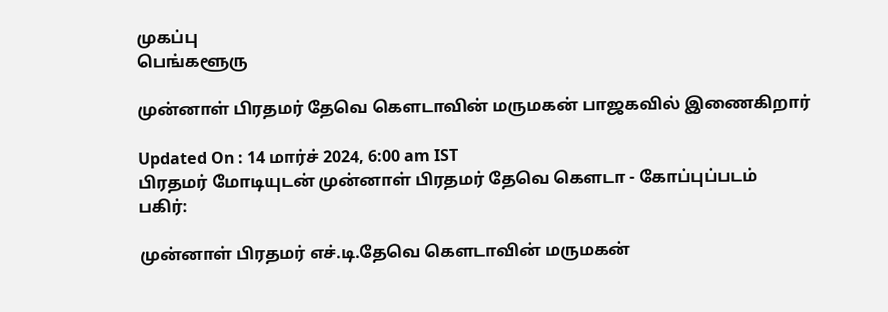முகப்பு
பெங்களூரு

முன்னாள் பிரதமர் தேவெ கௌடாவின் மருமகன் பாஜகவில் இணைகிறார்

Updated On : 14 மார்ச் 2024, 6:00 am IST
பிரதமர் மோடியுடன் முன்னாள் பிரதமர் தேவெ கௌடா - கோப்புப்படம்
பகிர்:

முன்னாள் பிரதமர் எச்.டி.தேவெ கௌடாவின் மருமகன்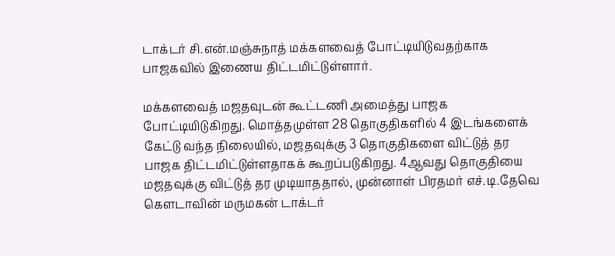டாக்டர் சி.என்.மஞ்சுநாத் மக்களவைத் போட்டியிடுவதற்காக பாஜகவில் இணைய திட்டமிட்டுள்ளார்.

மக்களவைத் மஜதவுடன் கூட்டணி அமைத்து பாஜக போட்டியிடுகிறது. மொத்தமுள்ள 28 தொகுதிகளில் 4 இடங்களைக் கேட்டு வந்த நிலையில், மஜதவுக்கு 3 தொகுதிகளை விட்டுத் தர பாஜக திட்டமிட்டுள்ளதாகக் கூறப்படுகிறது. 4ஆவது தொகுதியை மஜதவுக்கு விட்டுத் தர முடியாததால், முன்னாள் பிரதமர் எச்.டி.தேவெ கௌடாவின் மருமகன் டாக்டர்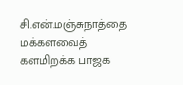சி.என்.மஞ்சுநாத்தை மக்களவைத் களமிறக்க பாஜக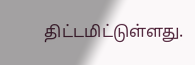திட்டமிட்டுள்ளது.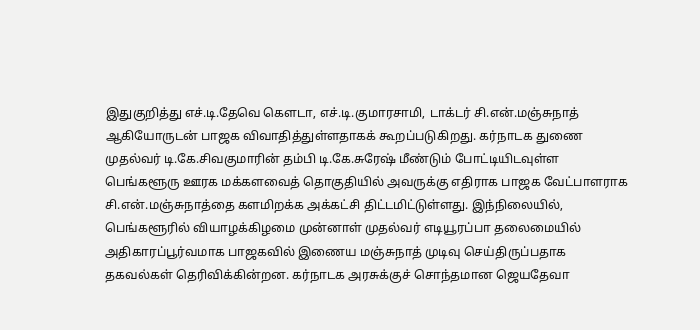இதுகுறித்து எச்.டி.தேவெ கௌடா, எச்.டி.குமாரசாமி, டாக்டர் சி.என்.மஞ்சுநாத் ஆகியோருடன் பாஜக விவாதித்துள்ளதாகக் கூறப்படுகிறது. கர்நாடக துணை முதல்வர் டி.கே.சிவகுமாரின் தம்பி டி.கே.சுரேஷ் மீண்டும் போட்டியிடவுள்ள பெங்களூரு ஊரக மக்களவைத் தொகுதியில் அவருக்கு எதிராக பாஜக வேட்பாளராக சி.என்.மஞ்சுநாத்தை களமிறக்க அக்கட்சி திட்டமிட்டுள்ளது. இந்நிலையில், பெங்களூரில் வியாழக்கிழமை முன்னாள் முதல்வர் எடியூரப்பா தலைமையில் அதிகாரப்பூர்வமாக பாஜகவில் இணைய மஞ்சுநாத் முடிவு செய்திருப்பதாக தகவல்கள் தெரிவிக்கின்றன. கர்நாடக அரசுக்குச் சொந்தமான ஜெயதேவா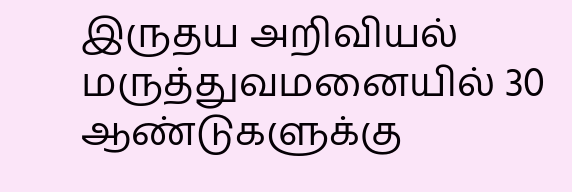இருதய அறிவியல் மருத்துவமனையில் 30 ஆண்டுகளுக்கு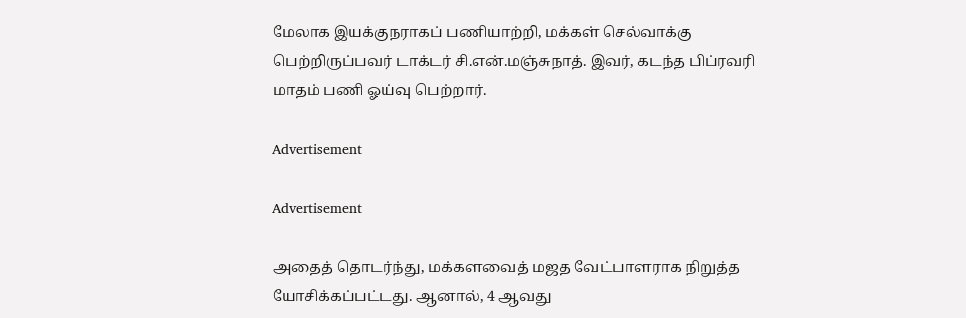மேலாக இயக்குநராகப் பணியாற்றி, மக்கள் செல்வாக்கு பெற்றிருப்பவர் டாக்டர் சி.என்.மஞ்சுநாத். இவர், கடந்த பிப்ரவரி மாதம் பணி ஓய்வு பெற்றார்.

Advertisement

Advertisement

அதைத் தொடர்ந்து, மக்களவைத் மஜத வேட்பாளராக நிறுத்த யோசிக்கப்பட்டது. ஆனால், 4 ஆவது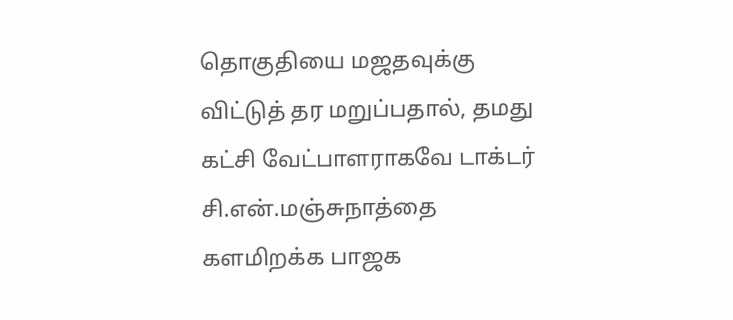தொகுதியை மஜதவுக்கு விட்டுத் தர மறுப்பதால், தமது கட்சி வேட்பாளராகவே டாக்டர் சி.என்.மஞ்சுநாத்தை களமிறக்க பாஜக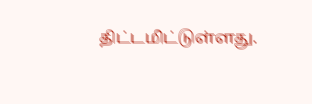திட்டமிட்டுள்ளது.